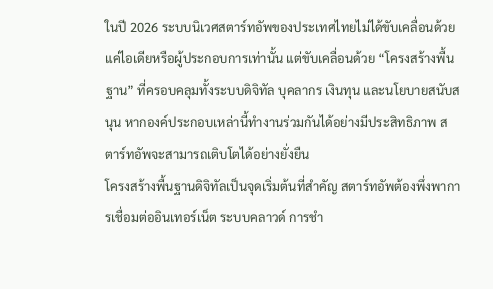ในปี 2026 ระบบนิเวศสตาร์ทอัพของประเทศไทยไม่ได้ขับเคลื่อนด้วยแค่ไอเดียหรือผู้ประกอบการเท่านั้น แต่ขับเคลื่อนด้วย “โครงสร้างพื้นฐาน” ที่ครอบคลุมทั้งระบบดิจิทัล บุคลากร เงินทุน และนโยบายสนับสนุน หากองค์ประกอบเหล่านี้ทำงานร่วมกันได้อย่างมีประสิทธิภาพ สตาร์ทอัพจะสามารถเติบโตได้อย่างยั่งยืน
โครงสร้างพื้นฐานดิจิทัลเป็นจุดเริ่มต้นที่สำคัญ สตาร์ทอัพต้องพึ่งพาการเชื่อมต่ออินเทอร์เน็ต ระบบคลาวด์ การชำ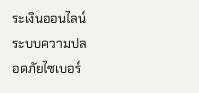ระเงินออนไลน์ ระบบความปลอดภัยไซเบอร์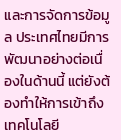และการจัดการข้อมูล ประเทศไทยมีการพัฒนาอย่างต่อเนื่องในด้านนี้ แต่ยังต้องทำให้การเข้าถึงเทคโนโลยี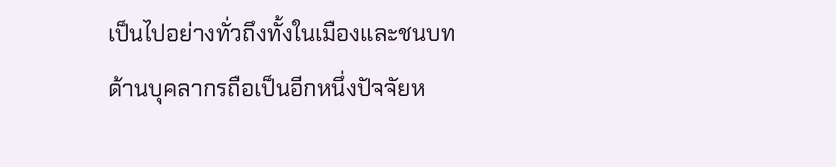เป็นไปอย่างทั่วถึงทั้งในเมืองและชนบท
ด้านบุคลากรถือเป็นอีกหนึ่งปัจจัยห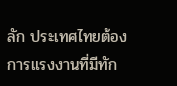ลัก ประเทศไทยต้องการแรงงานที่มีทัก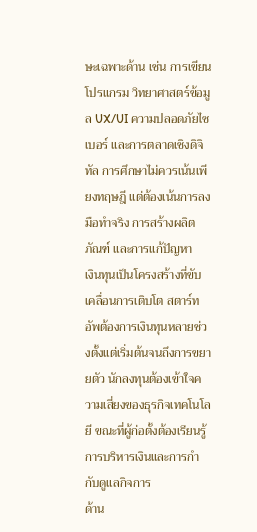ษะเฉพาะด้าน เช่น การเขียนโปรแกรม วิทยาศาสตร์ข้อมูล UX/UI ความปลอดภัยไซเบอร์ และการตลาดเชิงดิจิทัล การศึกษาไม่ควรเน้นเพียงทฤษฎี แต่ต้องเน้นการลงมือทำจริง การสร้างผลิตภัณฑ์ และการแก้ปัญหา
เงินทุนเป็นโครงสร้างที่ขับเคลื่อนการเติบโต สตาร์ทอัพต้องการเงินทุนหลายช่วงตั้งแต่เริ่มต้นจนถึงการขยายตัว นักลงทุนต้องเข้าใจความเสี่ยงของธุรกิจเทคโนโลยี ขณะที่ผู้ก่อตั้งต้องเรียนรู้การบริหารเงินและการกำกับดูแลกิจการ
ด้าน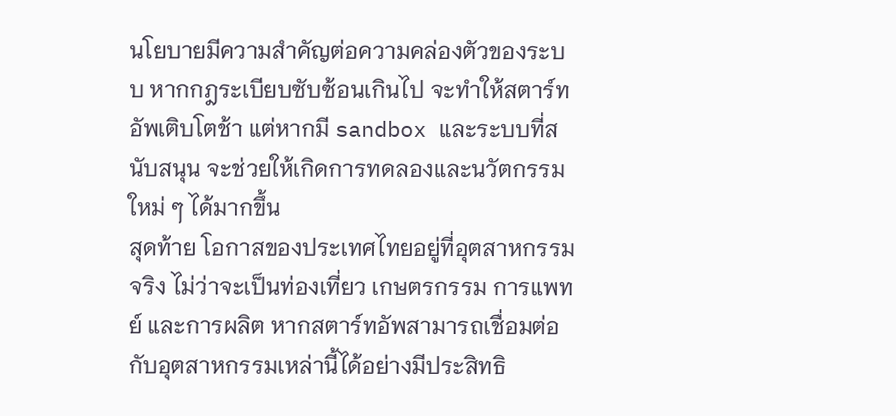นโยบายมีความสำคัญต่อความคล่องตัวของระบบ หากกฎระเบียบซับซ้อนเกินไป จะทำให้สตาร์ทอัพเติบโตช้า แต่หากมี sandbox และระบบที่สนับสนุน จะช่วยให้เกิดการทดลองและนวัตกรรมใหม่ ๆ ได้มากขึ้น
สุดท้าย โอกาสของประเทศไทยอยู่ที่อุตสาหกรรมจริง ไม่ว่าจะเป็นท่องเที่ยว เกษตรกรรม การแพทย์ และการผลิต หากสตาร์ทอัพสามารถเชื่อมต่อกับอุตสาหกรรมเหล่านี้ได้อย่างมีประสิทธิ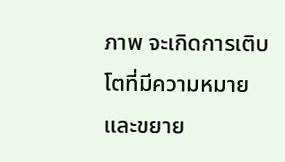ภาพ จะเกิดการเติบโตที่มีความหมายและขยาย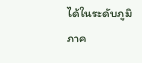ได้ในระดับภูมิภาค